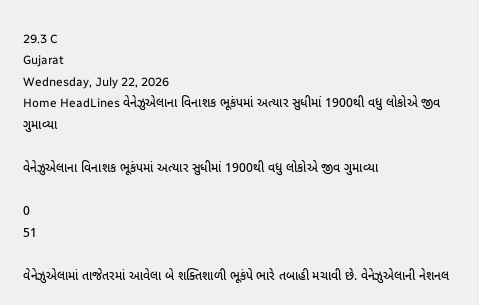29.3 C
Gujarat
Wednesday, July 22, 2026
Home HeadLines વેનેઝુએલાના વિનાશક ભૂકંપમાં અત્યાર સુધીમાં 1900થી વધુ લોકોએ જીવ ગુમાવ્યા

વેનેઝુએલાના વિનાશક ભૂકંપમાં અત્યાર સુધીમાં 1900થી વધુ લોકોએ જીવ ગુમાવ્યા

0
51

વેનેઝુએલામાં તાજેતરમાં આવેલા બે શક્તિશાળી ભૂકંપે ભારે તબાહી મચાવી છે. વેનેઝુએલાની નેશનલ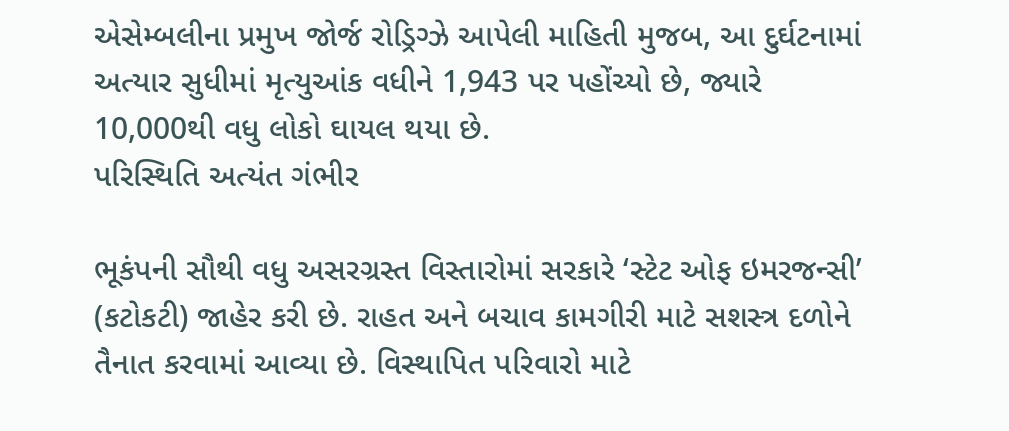એસેમ્બલીના પ્રમુખ જોર્જ રોડ્રિગ્ઝે આપેલી માહિતી મુજબ, આ દુર્ઘટનામાં અત્યાર સુધીમાં મૃત્યુઆંક વધીને 1,943 પર પહોંચ્યો છે, જ્યારે 10,000થી વધુ લોકો ઘાયલ થયા છે.
પરિસ્થિતિ અત્યંત ગંભીર

ભૂકંપની સૌથી વધુ અસરગ્રસ્ત વિસ્તારોમાં સરકારે ‘સ્ટેટ ઓફ ઇમરજન્સી’ (કટોકટી) જાહેર કરી છે. રાહત અને બચાવ કામગીરી માટે સશસ્ત્ર દળોને તૈનાત કરવામાં આવ્યા છે. વિસ્થાપિત પરિવારો માટે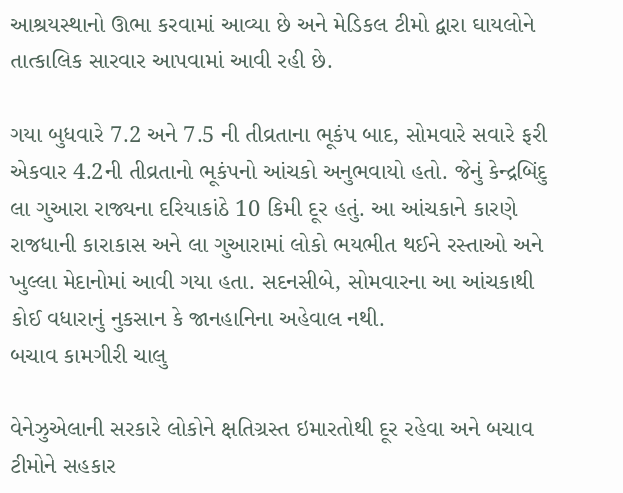આશ્રયસ્થાનો ઊભા કરવામાં આવ્યા છે અને મેડિકલ ટીમો દ્વારા ઘાયલોને તાત્કાલિક સારવાર આપવામાં આવી રહી છે.

ગયા બુધવારે 7.2 અને 7.5 ની તીવ્રતાના ભૂકંપ બાદ, સોમવારે સવારે ફરી એકવાર 4.2ની તીવ્રતાનો ભૂકંપનો આંચકો અનુભવાયો હતો. જેનું કેન્દ્રબિંદુ લા ગુઆરા રાજ્યના દરિયાકાંઠે 10 કિમી દૂર હતું. આ આંચકાને કારણે રાજધાની કારાકાસ અને લા ગુઆરામાં લોકો ભયભીત થઈને રસ્તાઓ અને ખુલ્લા મેદાનોમાં આવી ગયા હતા. સદનસીબે, સોમવારના આ આંચકાથી કોઈ વધારાનું નુકસાન કે જાનહાનિના અહેવાલ નથી.
બચાવ કામગીરી ચાલુ

વેનેઝુએલાની સરકારે લોકોને ક્ષતિગ્રસ્ત ઇમારતોથી દૂર રહેવા અને બચાવ ટીમોને સહકાર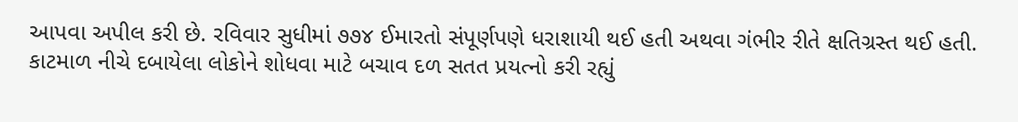આપવા અપીલ કરી છે. રવિવાર સુધીમાં ૭૭૪ ઈમારતો સંપૂર્ણપણે ધરાશાયી થઈ હતી અથવા ગંભીર રીતે ક્ષતિગ્રસ્ત થઈ હતી. કાટમાળ નીચે દબાયેલા લોકોને શોધવા માટે બચાવ દળ સતત પ્રયત્નો કરી રહ્યું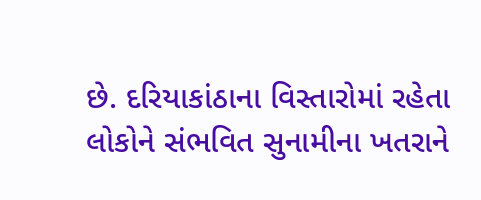છે. દરિયાકાંઠાના વિસ્તારોમાં રહેતા લોકોને સંભવિત સુનામીના ખતરાને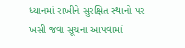ધ્યાનમાં રાખીને સુરક્ષિત સ્થાનો પર ખસી જવા સૂચના આપવામાં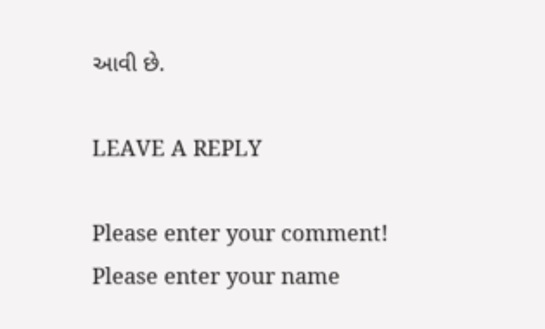આવી છે.

LEAVE A REPLY

Please enter your comment!
Please enter your name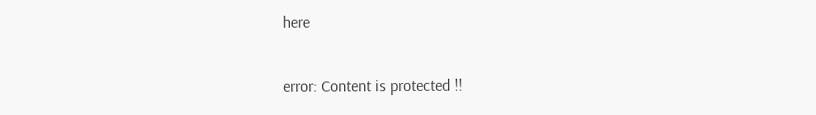here

error: Content is protected !!